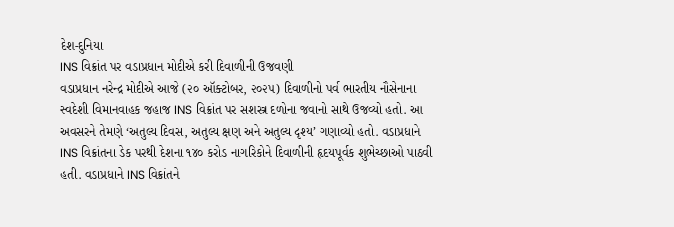દેશ-દુનિયા
INS વિક્રાંત પર વડાપ્રધાન મોદીએ કરી દિવાળીની ઉજવણી
વડાપ્રધાન નરેન્દ્ર મોદીએ આજે (૨૦ ઑક્ટોબર, ૨૦૨૫) દિવાળીનો પર્વ ભારતીય નૌસેનાના સ્વદેશી વિમાનવાહક જહાજ INS વિક્રાંત પર સશસ્ત્ર દળોના જવાનો સાથે ઉજવ્યો હતો. આ અવસરને તેમણે ‘અતુલ્ય દિવસ, અતુલ્ય ક્ષણ અને અતુલ્ય દૃશ્ય’ ગણાવ્યો હતો. વડાપ્રધાને INS વિક્રાંતના ડેક પરથી દેશના ૧૪૦ કરોડ નાગરિકોને દિવાળીની હૃદયપૂર્વક શુભેચ્છાઓ પાઠવી હતી. વડાપ્રધાને INS વિક્રાંતને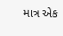માત્ર એક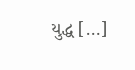યુદ્ધ […]